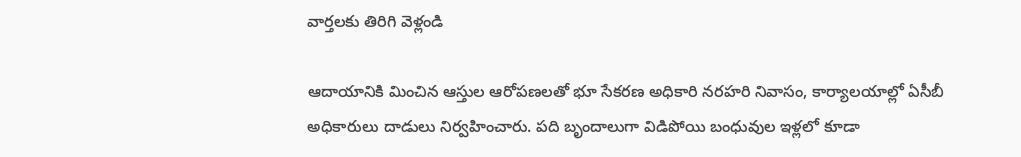వార్తలకు తిరిగి వెళ్లండి

ఆదాయానికి మించిన ఆస్తుల ఆరోపణలతో భూ సేకరణ అధికారి నరహరి నివాసం, కార్యాలయాల్లో ఏసీబీ అధికారులు దాడులు నిర్వహించారు. పది బృందాలుగా విడిపోయి బంధువుల ఇళ్లలో కూడా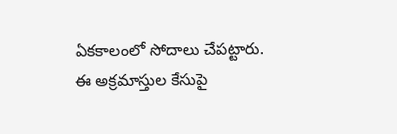ఏకకాలంలో సోదాలు చేపట్టారు.
ఈ అక్రమాస్తుల కేసుపై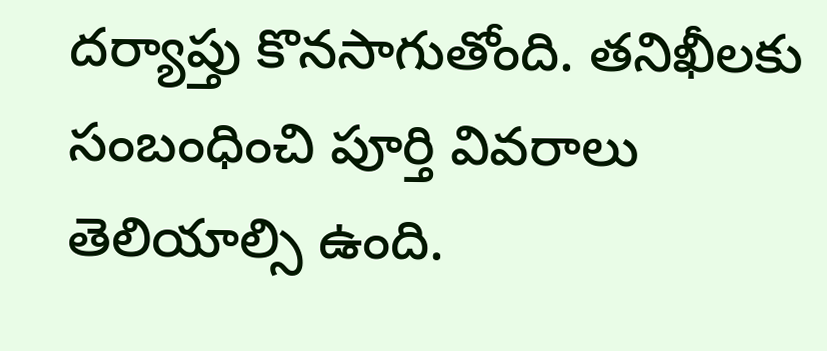దర్యాప్తు కొనసాగుతోంది. తనిఖీలకు సంబంధించి పూర్తి వివరాలు తెలియాల్సి ఉంది.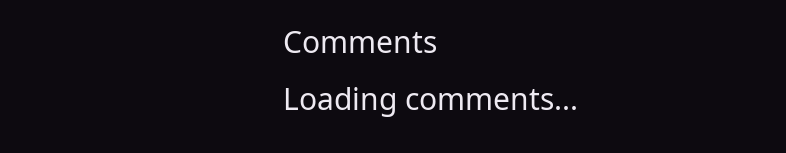Comments
Loading comments...